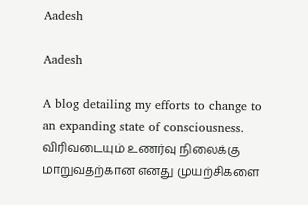Aadesh

Aadesh

A blog detailing my efforts to change to an expanding state of consciousness. விரிவடையும் உணர்வு நிலைக்கு மாறுவதற்கான எனது முயற்சிகளை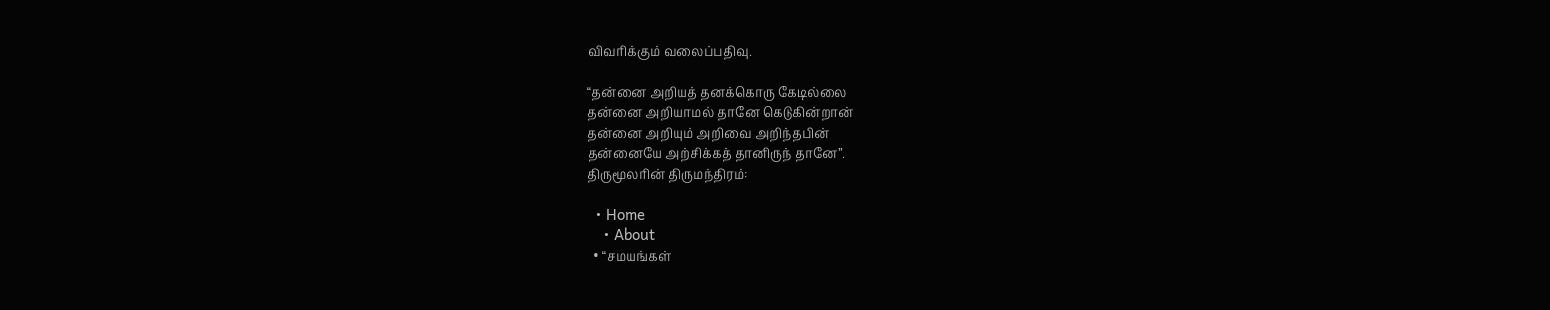விவரிக்கும் வலைப்பதிவு.

“தன்னை அறியத் தனக்கொரு கேடில்லை
தன்னை அறியாமல் தானே கெடுகின்றான்
தன்னை அறியும் அறிவை அறிந்தபின்
தன்னையே அற்சிக்கத் தானிருந் தானே”.
திருமூலரின் திருமந்திரம்:

  • Home
    • About
  • “சமயங்கள்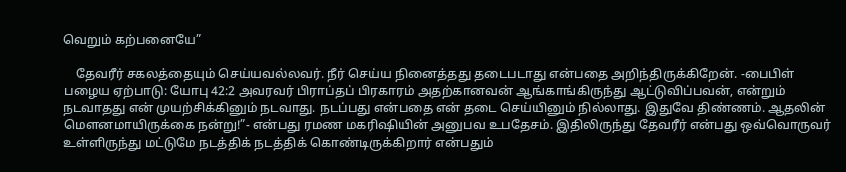வெறும் கற்பனையே”

    தேவரீர் சகலத்தையும் செய்யவல்லவர். நீர் செய்ய நினைத்தது தடைபடாது என்பதை அறிந்திருக்கிறேன். -பைபிள் பழைய ஏற்பாடு: யோபு 42:2 அவரவர் பிராப்தப் பிரகாரம் அதற்கானவன் ஆங்காங்கிருந்து ஆட்டுவிப்பவன், என்றும் நடவாதது என் முயற்சிக்கினும் நடவாது. நடப்பது என்பதை என் தடை செய்யினும் நில்லாது. இதுவே திண்ணம். ஆதலின் மௌனமாயிருக்கை நன்று!”- என்பது ரமண மகரிஷியின் அனுபவ உபதேசம். இதிலிருந்து தேவரீர் என்பது ஒவ்வொருவர் உள்ளிருந்து மட்டுமே நடத்திக் நடத்திக் கொண்டிருக்கிறார் என்பதும்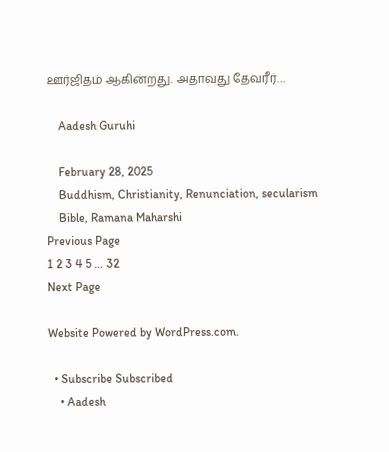ஊர்ஜிதம் ஆகின்றது. அதாவது தேவரீர்…

    Aadesh Guruhi

    February 28, 2025
    Buddhism, Christianity, Renunciation, secularism
    Bible, Ramana Maharshi
Previous Page
1 2 3 4 5 … 32
Next Page

Website Powered by WordPress.com.

  • Subscribe Subscribed
    • Aadesh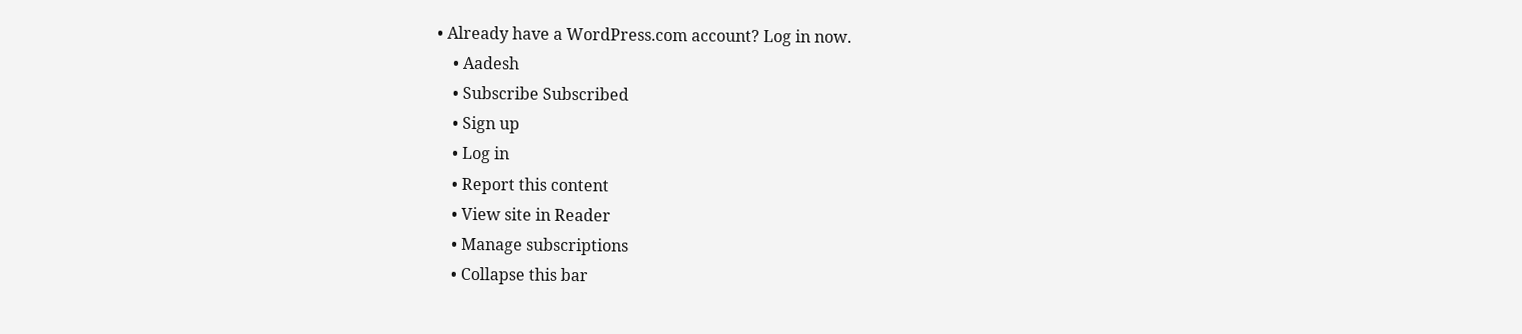• Already have a WordPress.com account? Log in now.
    • Aadesh
    • Subscribe Subscribed
    • Sign up
    • Log in
    • Report this content
    • View site in Reader
    • Manage subscriptions
    • Collapse this bar